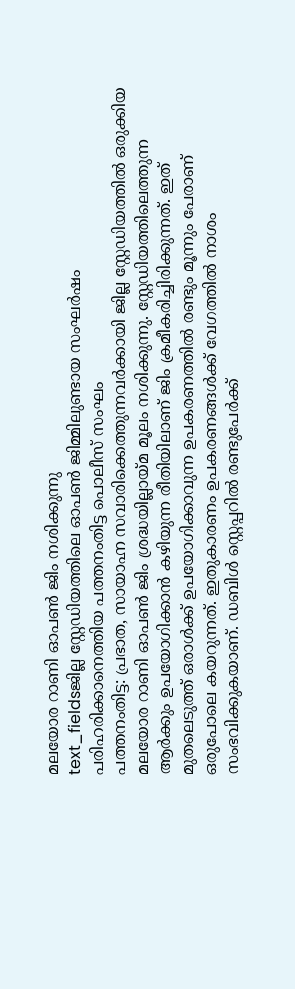മലയോര റാണി ഓപൺ ജിം നശിക്കുന്നു
text_fieldsജില്ല സ്റ്റേഡിയത്തിലെ ഓപൺ ജിമ്മിലുണ്ടായ സംഘർഷം
പരിഹരിക്കാനെത്തിയ പത്തനംതിട്ട പൊലീസ് സംഘം
പത്തനംതിട്ട: പ്രഭാത, സായാഹ്ന സവാരിക്കെത്തുന്നവർക്കായി ജില്ല സ്റ്റേഡിയത്തിൽ ഒരുക്കിയ മലയോര റാണി ഓപൺ ജിം ശ്രദ്ധയില്ലായ്മ മൂലം നശിക്കുന്നു. സ്റ്റേഡിയത്തിലെത്തുന്ന ആർക്കും ഉപയോഗിക്കാൻ കഴിയുന്ന രീതിയിലാണ് ജിം ക്രമീകരിച്ചിരിക്കുന്നത്. ഇത് മുതലെടുത്ത് ഒരാൾക്ക് ഉപയോഗിക്കാവുന്ന ഉപകരണത്തിൽ രണ്ടും മൂന്നും പേരാണ് ഒരുപോലെ കയറുന്നത്. ഇതുകാരണം ഉപകരണങ്ങൾക്ക് വേഗത്തിൽ നാശം സംഭവിക്കുകയാണ്. ഡബിൾ സ്റ്റെപ്പറിൽ രണ്ടുപേർക്ക്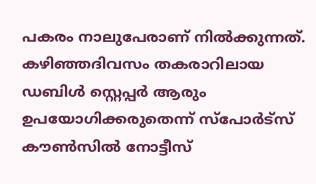പകരം നാലുപേരാണ് നിൽക്കുന്നത്.
കഴിഞ്ഞദിവസം തകരാറിലായ ഡബിൾ സ്റ്റെപ്പർ ആരും ഉപയോഗിക്കരുതെന്ന് സ്പോർട്സ് കൗൺസിൽ നോട്ടീസ്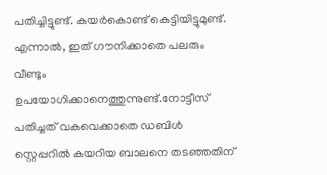പതിച്ചിട്ടുണ്ട്. കയർകൊണ്ട് കെട്ടിയിട്ടുമുണ്ട്. എന്നാൽ, ഇത് ഗൗനിക്കാതെ പലരും വീണ്ടും ഉപയോഗിക്കാനെത്തുന്നുണ്ട്.നോട്ടീസ് പതിച്ചത് വകവെക്കാതെ ഡബിൾ സ്റ്റെപ്പറിൽ കയറിയ ബാലനെ തടഞ്ഞതിന്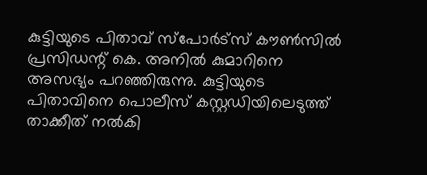കുട്ടിയുടെ പിതാവ് സ്പോർട്സ് കൗൺസിൽ പ്രസിഡന്റ് കെ. അനിൽ കുമാറിനെ അസഭ്യം പറഞ്ഞിരുന്നു. കുട്ടിയുടെ പിതാവിനെ പൊലീസ് കസ്റ്റഡിയിലെടുത്ത് താക്കീത് നൽകി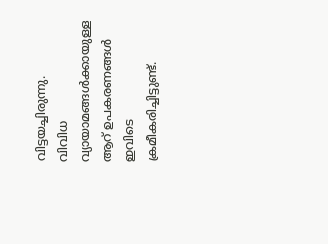വിട്ടയച്ചിരുന്നു.
വിവിധ വ്യായാമങ്ങൾക്കായുള്ള ആറ് ഉപകരണങ്ങൾ ഇവിടെ ക്രമീകരിച്ചിട്ടുണ്ട്.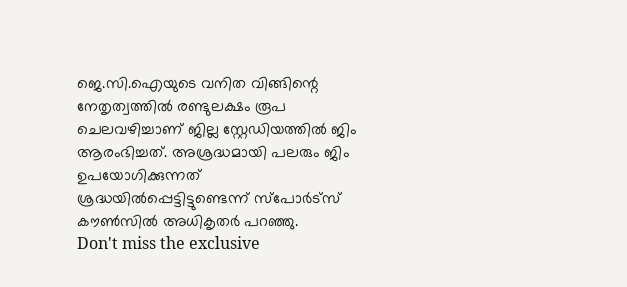ജെ.സി.ഐയുടെ വനിത വിങ്ങിന്റെ നേതൃത്വത്തിൽ രണ്ടുലക്ഷം രൂപ ചെലവഴിച്ചാണ് ജില്ല സ്റ്റേഡിയത്തിൽ ജിം ആരംഭിച്ചത്. അശ്രദ്ധമായി പലരും ജിം ഉപയോഗിക്കുന്നത് ശ്രദ്ധയിൽപ്പെട്ടിട്ടുണ്ടെന്ന് സ്പോർട്സ് കൗൺസിൽ അധികൃതർ പറഞ്ഞു.
Don't miss the exclusive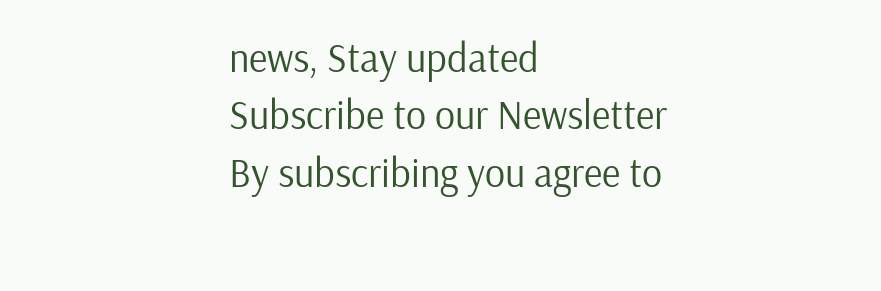news, Stay updated
Subscribe to our Newsletter
By subscribing you agree to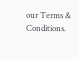our Terms & Conditions.